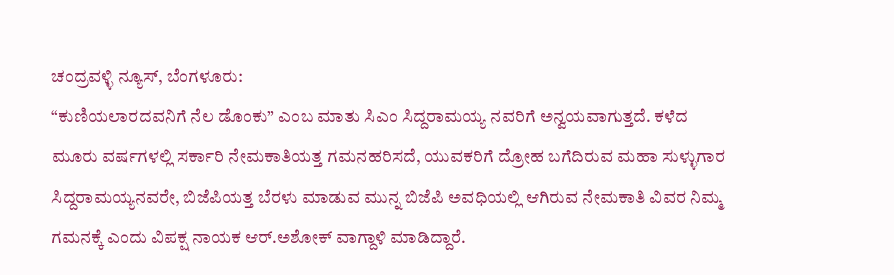ಚಂದ್ರವಳ್ಳಿ ನ್ಯೂಸ್, ಬೆಂಗಳೂರು:
“ಕುಣಿಯಲಾರದವನಿಗೆ ನೆಲ ಡೊಂಕು” ಎಂಬ ಮಾತು ಸಿಎಂ ಸಿದ್ದರಾಮಯ್ಯ ನವರಿಗೆ ಅನ್ವಯವಾಗುತ್ತದೆ. ಕಳೆದ ಮೂರು ವರ್ಷಗಳಲ್ಲಿ ಸರ್ಕಾರಿ ನೇಮಕಾತಿಯತ್ತ ಗಮನಹರಿಸದೆ, ಯುವಕರಿಗೆ ದ್ರೋಹ ಬಗೆದಿರುವ ಮಹಾ ಸುಳ್ಳುಗಾರ ಸಿದ್ದರಾಮಯ್ಯನವರೇ, ಬಿಜೆಪಿಯತ್ತ ಬೆರಳು ಮಾಡುವ ಮುನ್ನ ಬಿಜೆಪಿ ಅವಧಿಯಲ್ಲಿ ಆಗಿರುವ ನೇಮಕಾತಿ ವಿವರ ನಿಮ್ಮ ಗಮನಕ್ಕೆ ಎಂದು ವಿಪಕ್ಷ ನಾಯಕ ಆರ್.ಅಶೋಕ್ ವಾಗ್ದಾಳಿ ಮಾಡಿದ್ದಾರೆ.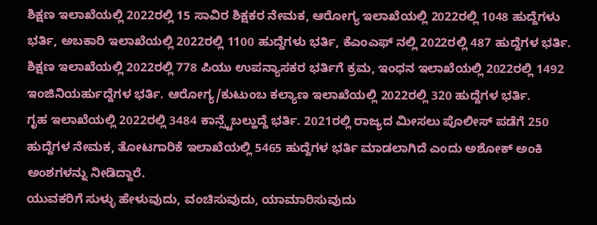ಶಿಕ್ಷಣ ಇಲಾಖೆಯಲ್ಲಿ 2022ರಲ್ಲಿ 15 ಸಾವಿರ ಶಿಕ್ಷಕರ ನೇಮಕ, ಆರೋಗ್ಯ ಇಲಾಖೆಯಲ್ಲಿ 2022ರಲ್ಲಿ 1048 ಹುದ್ದೆಗಳು ಭರ್ತಿ, ಅಬಕಾರಿ ಇಲಾಖೆಯಲ್ಲಿ 2022ರಲ್ಲಿ 1100 ಹುದ್ದೆಗಳು ಭರ್ತಿ, ಕೆಎಂಎಫ್ ನಲ್ಲಿ 2022ರಲ್ಲಿ 487 ಹುದ್ದೆಗಳ ಭರ್ತಿ.
ಶಿಕ್ಷಣ ಇಲಾಖೆಯಲ್ಲಿ 2022ರಲ್ಲಿ 778 ಪಿಯು ಉಪನ್ಯಾಸಕರ ಭರ್ತಿಗೆ ಕ್ರಮ, ಇಂಧನ ಇಲಾಖೆಯಲ್ಲಿ 2022ರಲ್ಲಿ 1492 ಇಂಜಿನಿಯರ್ಹುದ್ದೆಗಳ ಭರ್ತಿ. ಆರೋಗ್ಯ/ಕುಟುಂಬ ಕಲ್ಯಾಣ ಇಲಾಖೆಯಲ್ಲಿ 2022ರಲ್ಲಿ 320 ಹುದ್ದೆಗಳ ಭರ್ತಿ.
ಗೃಹ ಇಲಾಖೆಯಲ್ಲಿ 2022ರಲ್ಲಿ 3484 ಕಾನ್ಸ್ಟೆಬಲ್ಹುದ್ದೆ ಭರ್ತಿ. 2021ರಲ್ಲಿ ರಾಜ್ಯದ ಮೀಸಲು ಪೊಲೀಸ್ ಪಡೆಗೆ 250 ಹುದ್ದೆಗಳ ನೇಮಕ, ತೋಟಗಾರಿಕೆ ಇಲಾಖೆಯಲ್ಲಿ 5465 ಹುದ್ದೆಗಳ ಭರ್ತಿ ಮಾಡಲಾಗಿದೆ ಎಂದು ಅಶೋಕ್ ಅಂಕಿ ಅಂಶಗಳನ್ನು ನೀಡಿದ್ದಾರೆ.
ಯುವಕರಿಗೆ ಸುಳ್ಳು ಹೇಳುವುದು, ವಂಚಿಸುವುದು, ಯಾಮಾರಿಸುವುದು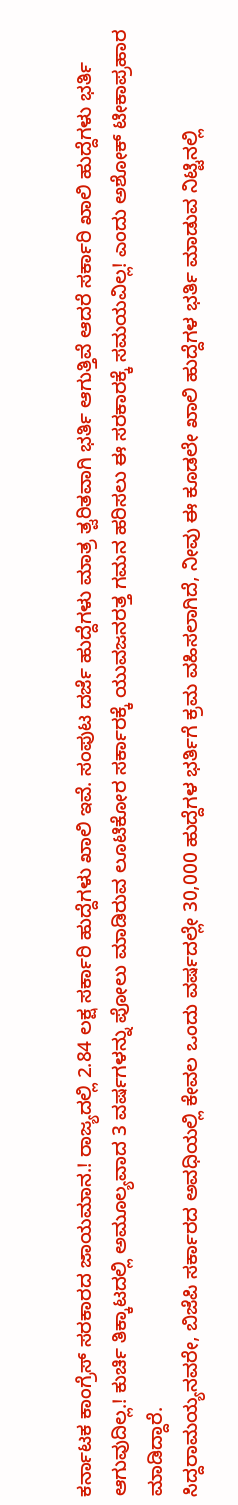ಕರ್ನಾಟಕ ಕಾಂಗ್ರೆಸ್ ಸರಕಾರದ ಜಾಯಮಾನ.! ರಾಜ್ಯದಲ್ಲಿ 2.84 ಲಕ್ಷ ಸರ್ಕಾರಿ ಹುದ್ದೆಗಳು ಖಾಲಿ ಇವೆ. ಸಂಪುಟ ದರ್ಜೆ ಹುದ್ದೆಗಳು ಮಾತ್ರ ತ್ವರಿತವಾಗಿ ಭರ್ತಿ ಆಗುತ್ತಿವೆ ಆದರೆ ಸರ್ಕಾರಿ ಖಾಲಿ ಹುದ್ದೆಗಳು ಭರ್ತಿ ಆಗುವುದಿಲ್ಲ.! ಕುರ್ಚಿ ತಿಕ್ಕಾಟದಲ್ಲಿ ಅಮೂಲ್ಯವಾದ 3 ವರ್ಷಗಳನ್ನು ಪೋಲು ಮಾಡಿರುವ ಲೂಟಿಕೋರ ಸರ್ಕಾರಕ್ಕೆ ಯುವಜನರತ್ತ ಗಮನ ಹರಿಸಲು ಈ ಸರಕಾರಕ್ಕೆ ಸಮಯವಿಲ್ಲ! ಎಂದು ಅಶೋಕ್ ಟೀಕಾಪ್ರಹಾರ ಮಾಡಿದ್ದಾರೆ.
ಸಿದ್ದರಾಮಯ್ಯನವರೇ, ಬಿಜೆಪಿ ಸರ್ಕಾರದ ಅವಧಿಯಲ್ಲಿ ಕೇವಲ ಒಂದು ವರ್ಷದಲ್ಲೇ 30,000 ಹುದ್ದೆಗಳ ಭರ್ತಿಗೆ ಕ್ರಮ ವಹಿಸಲಾಗಿದೆ, ನೀವು ಈ ಕೂಡಲೇ ಖಾಲಿ ಹುದ್ದೆಗಳ ಭರ್ತಿ ಮಾಡುವ ನಿಟ್ಟಿನಲ್ಲಿ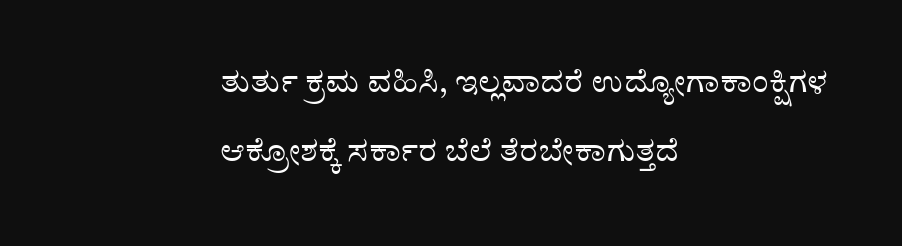ತುರ್ತು ಕ್ರಮ ವಹಿಸಿ, ಇಲ್ಲವಾದರೆ ಉದ್ಯೋಗಾಕಾಂಕ್ಷಿಗಳ ಆಕ್ರೋಶಕ್ಕೆ ಸರ್ಕಾರ ಬೆಲೆ ತೆರಬೇಕಾಗುತ್ತದೆ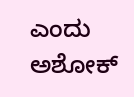ಎಂದು ಅಶೋಕ್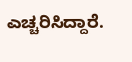ಎಚ್ಚರಿಸಿದ್ದಾರೆ.